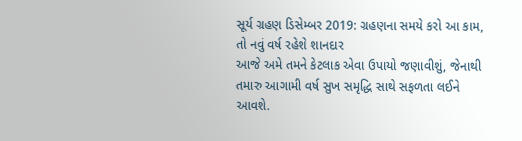સૂર્ય ગ્રહણ ડિસેમ્બર 2019: ગ્રહણના સમયે કરો આ કામ, તો નવું વર્ષ રહેશે શાનદાર
આજે અમે તમને કેટલાક એવા ઉપાયો જણાવીશું, જેનાથી તમારુ આગામી વર્ષ સુખ સમૃદ્ધિ સાથે સફળતા લઈને આવશે.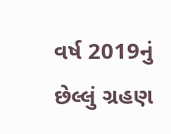વર્ષ 2019નું છેલ્લું ગ્રહણ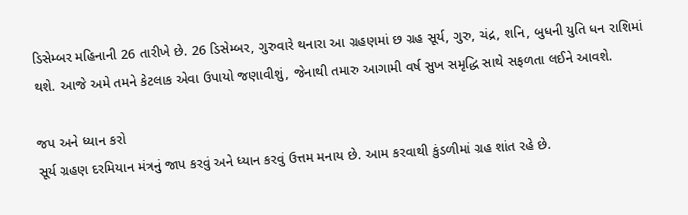ડિસેમ્બર મહિનાની 26 તારીખે છે. 26 ડિસેમ્બર, ગુરુવારે થનારા આ ગ્રહણમાં છ ગ્રહ સૂર્ય, ગુરુ, ચંદ્ર, શનિ, બુધની યુતિ ધન રાશિમાં થશે. આજે અમે તમને કેટલાક એવા ઉપાયો જણાવીશું, જેનાથી તમારુ આગામી વર્ષ સુખ સમૃદ્ધિ સાથે સફળતા લઈને આવશે.

જપ અને ધ્યાન કરો
સૂર્ય ગ્રહણ દરમિયાન મંત્રનું જાપ કરવું અને ધ્યાન કરવું ઉત્તમ મનાય છે. આમ કરવાથી કુંડળીમાં ગ્રહ શાંત રહે છે.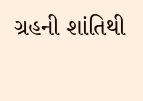ગ્રહની શાંતિથી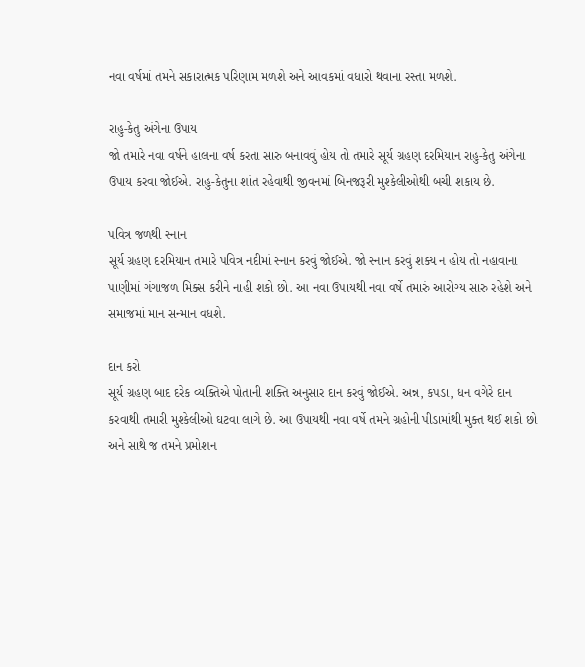નવા વર્ષમાં તમને સકારાત્મક પરિણામ મળશે અને આવકમાં વધારો થવાના રસ્તા મળશે.

રાહુ-કેતુ અંગેના ઉપાય
જો તમારે નવા વર્ષને હાલના વર્ષ કરતા સારુ બનાવવું હોય તો તમારે સૂર્ય ગ્રહણ દરમિયાન રાહુ-કેતુ અંગેના ઉપાય કરવા જોઈએ. રાહુ-કેતુના શાંત રહેવાથી જીવનમાં બિનજરૂરી મુશ્કેલીઓથી બચી શકાય છે.

પવિત્ર જળથી સ્નાન
સૂર્ય ગ્રહણ દરમિયાન તમારે પવિત્ર નદીમાં સ્નાન કરવું જોઈએ. જો સ્નાન કરવું શક્ય ન હોય તો નહાવાના પાણીમાં ગંગાજળ મિક્સ કરીને નાહી શકો છો. આ નવા ઉપાયથી નવા વર્ષે તમારું આરોગ્ય સારુ રહેશે અને સમાજમાં માન સન્માન વધશે.

દાન કરો
સૂર્ય ગ્રહણ બાદ દરેક વ્યક્તિએ પોતાની શક્તિ અનુસાર દાન કરવું જોઈએ. અન્ન, કપડા, ધન વગેરે દાન કરવાથી તમારી મુશ્કેલીઓ ઘટવા લાગે છે. આ ઉપાયથી નવા વર્ષે તમને ગ્રહોની પીડામાંથી મુક્ત થઈ શકો છો અને સાથે જ તમને પ્રમોશન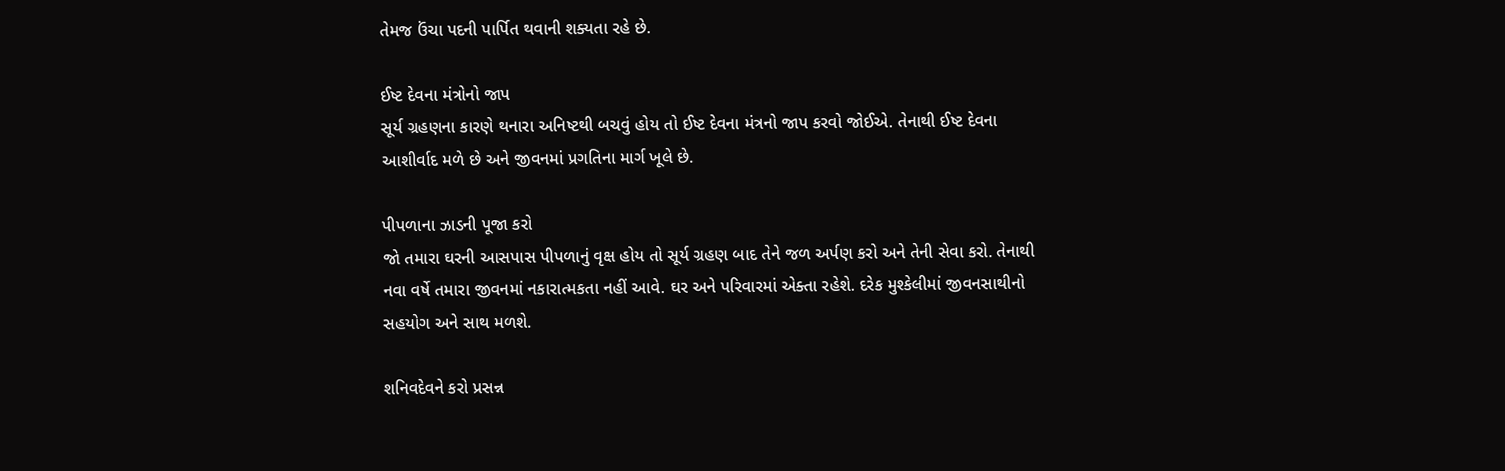તેમજ ઉંચા પદની પાર્પિત થવાની શક્યતા રહે છે.

ઈષ્ટ દેવના મંત્રોનો જાપ
સૂર્ય ગ્રહણના કારણે થનારા અનિષ્ટથી બચવું હોય તો ઈષ્ટ દેવના મંત્રનો જાપ કરવો જોઈએ. તેનાથી ઈષ્ટ દેવના આશીર્વાદ મળે છે અને જીવનમાં પ્રગતિના માર્ગ ખૂલે છે.

પીપળાના ઝાડની પૂજા કરો
જો તમારા ઘરની આસપાસ પીપળાનું વૃક્ષ હોય તો સૂર્ય ગ્રહણ બાદ તેને જળ અર્પણ કરો અને તેની સેવા કરો. તેનાથી નવા વર્ષે તમારા જીવનમાં નકારાત્મકતા નહીં આવે. ઘર અને પરિવારમાં એક્તા રહેશે. દરેક મુશ્કેલીમાં જીવનસાથીનો સહયોગ અને સાથ મળશે.

શનિવદેવને કરો પ્રસન્ન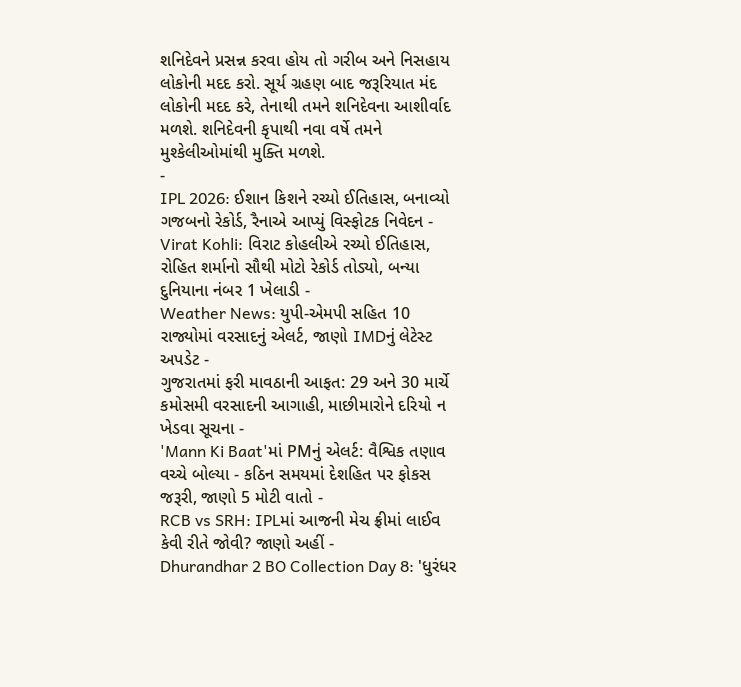શનિદેવને પ્રસન્ન કરવા હોય તો ગરીબ અને નિસહાય લોકોની મદદ કરો. સૂર્ય ગ્રહણ બાદ જરૂરિયાત મંદ લોકોની મદદ કરે, તેનાથી તમને શનિદેવના આશીર્વાદ મળશે. શનિદેવની કૃપાથી નવા વર્ષે તમને મુશ્કેલીઓમાંથી મુક્તિ મળશે.
-
IPL 2026: ઈશાન કિશને રચ્યો ઈતિહાસ, બનાવ્યો ગજબનો રેકોર્ડ, રૈનાએ આપ્યું વિસ્ફોટક નિવેદન -
Virat Kohli: વિરાટ કોહલીએ રચ્યો ઈતિહાસ, રોહિત શર્માનો સૌથી મોટો રેકોર્ડ તોડ્યો, બન્યા દુનિયાના નંબર 1 ખેલાડી -
Weather News: યુપી-એમપી સહિત 10 રાજ્યોમાં વરસાદનું એલર્ટ, જાણો IMDનું લેટેસ્ટ અપડેટ -
ગુજરાતમાં ફરી માવઠાની આફત: 29 અને 30 માર્ચે કમોસમી વરસાદની આગાહી, માછીમારોને દરિયો ન ખેડવા સૂચના -
'Mann Ki Baat'માં PMનું એલર્ટ: વૈશ્વિક તણાવ વચ્ચે બોલ્યા - કઠિન સમયમાં દેશહિત પર ફોકસ જરૂરી, જાણો 5 મોટી વાતો -
RCB vs SRH: IPLમાં આજની મેચ ફ્રીમાં લાઈવ કેવી રીતે જોવી? જાણો અહીં -
Dhurandhar 2 BO Collection Day 8: 'ધુરંધર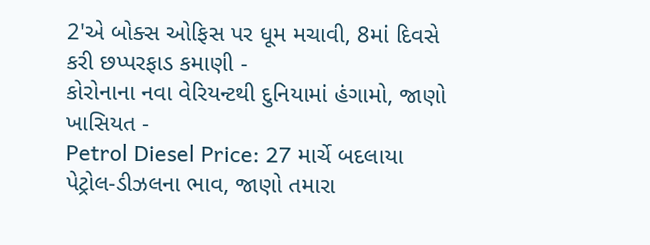2'એ બોક્સ ઓફિસ પર ધૂમ મચાવી, 8માં દિવસે કરી છપ્પરફાડ કમાણી -
કોરોનાના નવા વેરિયન્ટથી દુનિયામાં હંગામો, જાણો ખાસિયત -
Petrol Diesel Price: 27 માર્ચે બદલાયા પેટ્રોલ-ડીઝલના ભાવ, જાણો તમારા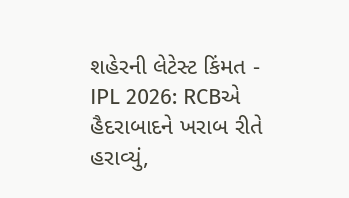શહેરની લેટેસ્ટ કિંમત -
IPL 2026: RCBએ હૈદરાબાદને ખરાબ રીતે હરાવ્યું,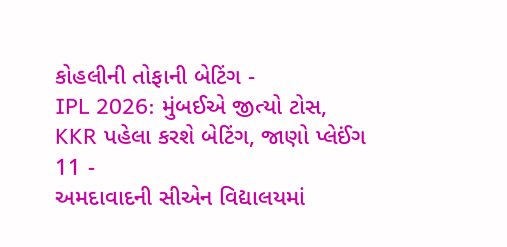કોહલીની તોફાની બેટિંગ -
IPL 2026: મુંબઈએ જીત્યો ટોસ, KKR પહેલા કરશે બેટિંગ, જાણો પ્લેઈંગ 11 -
અમદાવાદની સીએન વિદ્યાલયમાં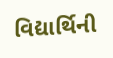વિદ્યાર્થિની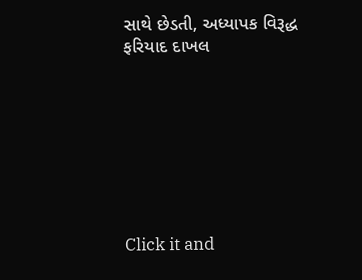સાથે છેડતી, અધ્યાપક વિરૂદ્ધ ફરિયાદ દાખલ








Click it and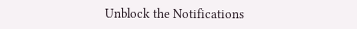Unblock the Notifications